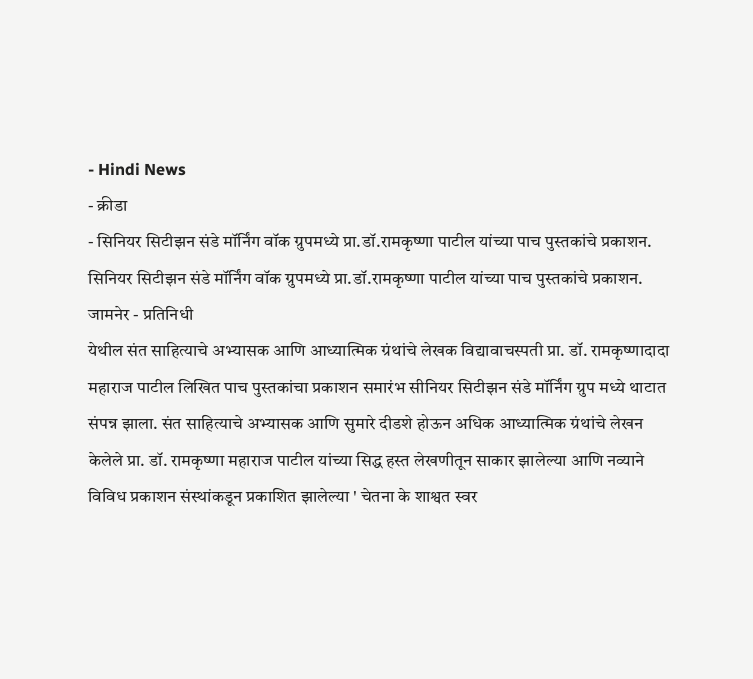- Hindi News
- क्रीडा
- सिनियर सिटीझन संडे मॉर्निंग वॉक ग्रुपमध्ये प्रा.डॉ.रामकृष्णा पाटील यांच्या पाच पुस्तकांचे प्रकाशन.
सिनियर सिटीझन संडे मॉर्निंग वॉक ग्रुपमध्ये प्रा.डॉ.रामकृष्णा पाटील यांच्या पाच पुस्तकांचे प्रकाशन.
जामनेर - प्रतिनिधी
येथील संत साहित्याचे अभ्यासक आणि आध्यात्मिक ग्रंथांचे लेखक विद्यावाचस्पती प्रा. डॉ. रामकृष्णादादा महाराज पाटील लिखित पाच पुस्तकांचा प्रकाशन समारंभ सीनियर सिटीझन संडे मॉर्निंग ग्रुप मध्ये थाटात संपन्न झाला. संत साहित्याचे अभ्यासक आणि सुमारे दीडशे होऊन अधिक आध्यात्मिक ग्रंथांचे लेखन केलेले प्रा. डॉ. रामकृष्णा महाराज पाटील यांच्या सिद्ध हस्त लेखणीतून साकार झालेल्या आणि नव्याने विविध प्रकाशन संस्थांकडून प्रकाशित झालेल्या ' चेतना के शाश्वत स्वर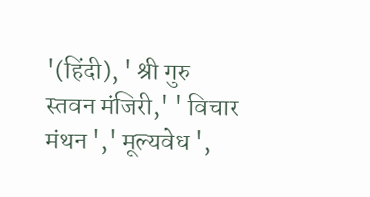'(हिंदी), ' श्री गुरु स्तवन मंजिरी,' ' विचार मंथन ',' मूल्यवेध ',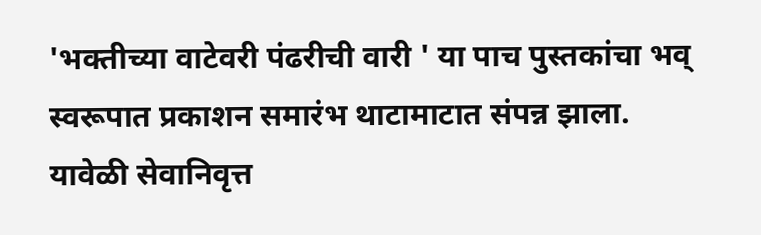'भक्तीच्या वाटेवरी पंढरीची वारी ' या पाच पुस्तकांचा भव् स्वरूपात प्रकाशन समारंभ थाटामाटात संपन्न झाला.
यावेळी सेवानिवृत्त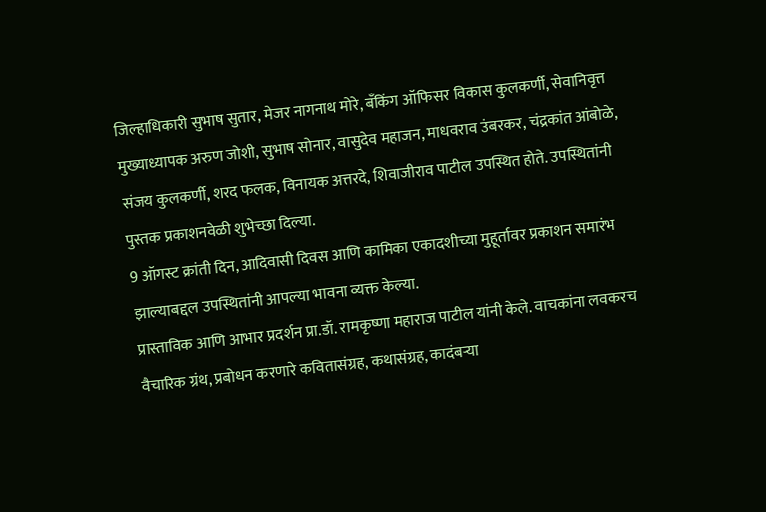जिल्हाधिकारी सुभाष सुतार, मेजर नागनाथ मोरे, बँकिंग ऑफिसर विकास कुलकर्णी, सेवानिवृत्त मुख्याध्यापक अरुण जोशी, सुभाष सोनार, वासुदेव महाजन, माधवराव उंबरकर, चंद्रकांत आंबोळे, संजय कुलकर्णी, शरद फलक, विनायक अत्तरदे, शिवाजीराव पाटील उपस्थित होते. उपस्थितांनी पुस्तक प्रकाशनवेळी शुभेच्छा दिल्या.
9 ऑगस्ट क्रांती दिन, आदिवासी दिवस आणि कामिका एकादशीच्या मुहूर्तावर प्रकाशन समारंभ झाल्याबद्दल उपस्थितांनी आपल्या भावना व्यक्त केल्या.
प्रास्ताविक आणि आभार प्रदर्शन प्रा.डॉ. रामकृष्णा महाराज पाटील यांनी केले. वाचकांना लवकरच वैचारिक ग्रंथ, प्रबोधन करणारे कवितासंग्रह, कथासंग्रह, कादंबऱ्या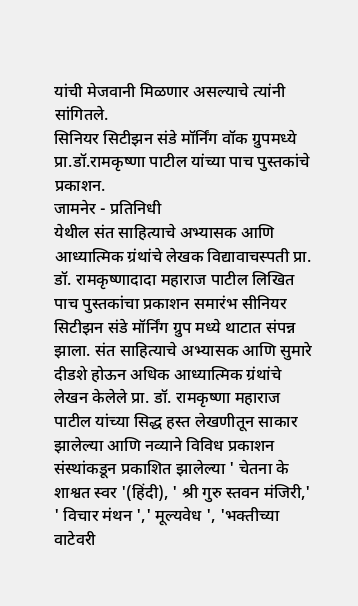यांची मेजवानी मिळणार असल्याचे त्यांनी सांगितले.
सिनियर सिटीझन संडे मॉर्निंग वॉक ग्रुपमध्ये प्रा.डॉ.रामकृष्णा पाटील यांच्या पाच पुस्तकांचे प्रकाशन.
जामनेर - प्रतिनिधी
येथील संत साहित्याचे अभ्यासक आणि आध्यात्मिक ग्रंथांचे लेखक विद्यावाचस्पती प्रा. डॉ. रामकृष्णादादा महाराज पाटील लिखित पाच पुस्तकांचा प्रकाशन समारंभ सीनियर सिटीझन संडे मॉर्निंग ग्रुप मध्ये थाटात संपन्न झाला. संत साहित्याचे अभ्यासक आणि सुमारे दीडशे होऊन अधिक आध्यात्मिक ग्रंथांचे लेखन केलेले प्रा. डॉ. रामकृष्णा महाराज पाटील यांच्या सिद्ध हस्त लेखणीतून साकार झालेल्या आणि नव्याने विविध प्रकाशन संस्थांकडून प्रकाशित झालेल्या ' चेतना के शाश्वत स्वर '(हिंदी), ' श्री गुरु स्तवन मंजिरी,' ' विचार मंथन ',' मूल्यवेध ', 'भक्तीच्या वाटेवरी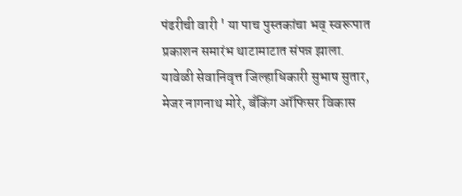पंढरीची वारी ' या पाच पुस्तकांचा भव् स्वरूपात प्रकाशन समारंभ थाटामाटात संपन्न झाला.
यावेळी सेवानिवृत्त जिल्हाधिकारी सुभाष सुतार, मेजर नागनाथ मोरे, बँकिंग ऑफिसर विकास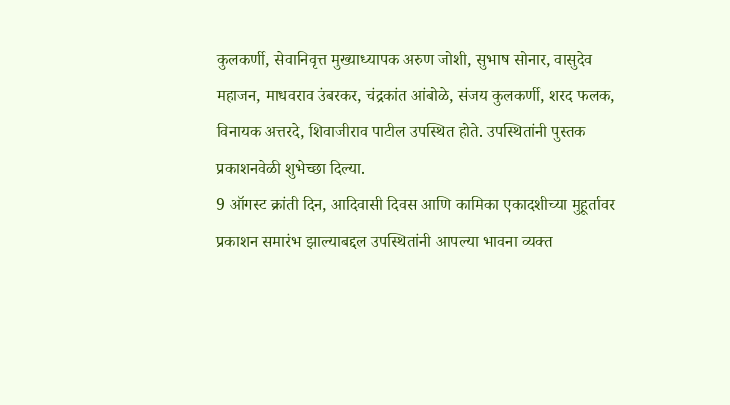कुलकर्णी, सेवानिवृत्त मुख्याध्यापक अरुण जोशी, सुभाष सोनार, वासुदेव महाजन, माधवराव उंबरकर, चंद्रकांत आंबोळे, संजय कुलकर्णी, शरद फलक, विनायक अत्तरदे, शिवाजीराव पाटील उपस्थित होते. उपस्थितांनी पुस्तक प्रकाशनवेळी शुभेच्छा दिल्या.
9 ऑगस्ट क्रांती दिन, आदिवासी दिवस आणि कामिका एकादशीच्या मुहूर्तावर प्रकाशन समारंभ झाल्याबद्दल उपस्थितांनी आपल्या भावना व्यक्त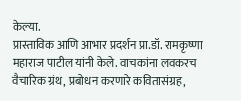केल्या.
प्रास्ताविक आणि आभार प्रदर्शन प्रा.डॉ. रामकृष्णा महाराज पाटील यांनी केले. वाचकांना लवकरच वैचारिक ग्रंथ, प्रबोधन करणारे कवितासंग्रह,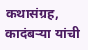कथासंग्रह, कादंबऱ्या यांची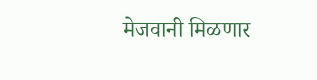मेजवानी मिळणार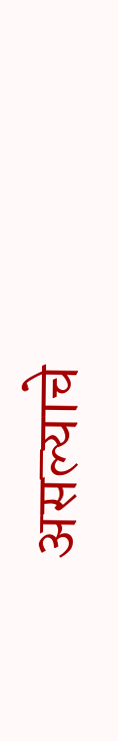असल्याचे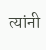त्यांनी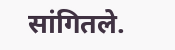सांगितले.